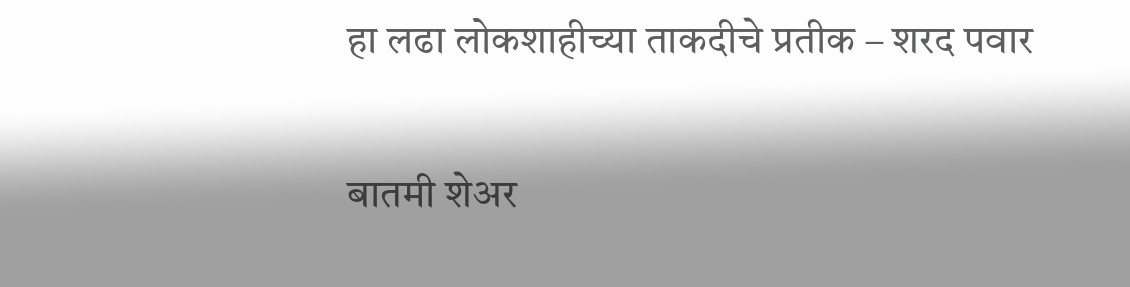हा लढा लोकशाहीच्या ताकदीचे प्रतीक – शरद पवार

बातमी शेअर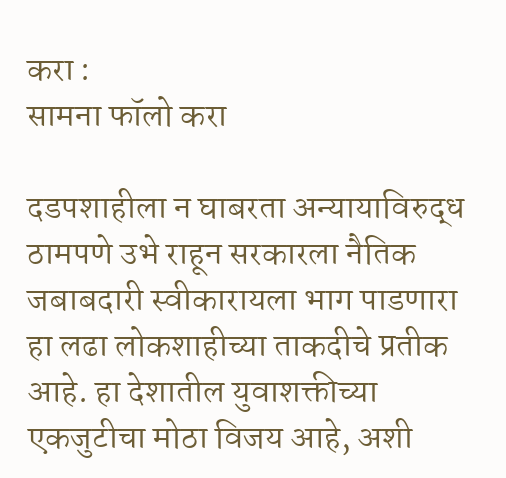करा :
सामना फॉलो करा

दडपशाहीला न घाबरता अन्यायाविरुद्ध ठामपणे उभे राहून सरकारला नैतिक जबाबदारी स्वीकारायला भाग पाडणारा हा लढा लोकशाहीच्या ताकदीचे प्रतीक आहे. हा देशातील युवाशक्तीच्या एकजुटीचा मोठा विजय आहे, अशी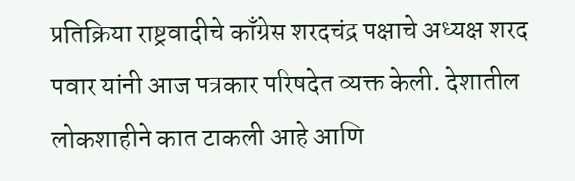प्रतिक्रिया राष्ट्रवादीचे काँग्रेस शरदचंद्र पक्षाचे अध्यक्ष शरद पवार यांनी आज पत्रकार परिषदेत व्यक्त केली. देशातील लोकशाहीने कात टाकली आहे आणि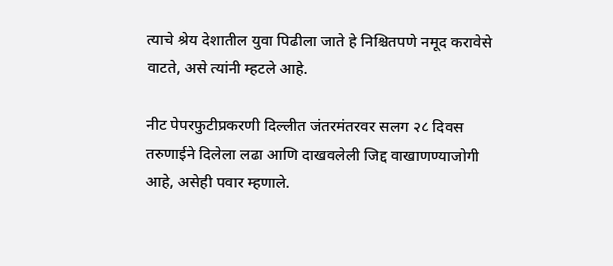त्याचे श्रेय देशातील युवा पिढीला जाते हे निश्चितपणे नमूद करावेसे वाटते, असे त्यांनी म्हटले आहे.

नीट पेपरफुटीप्रकरणी दिल्लीत जंतरमंतरवर सलग २८ दिवस तरुणाईने दिलेला लढा आणि दाखवलेली जिद्द वाखाणण्याजोगी आहे, असेही पवार म्हणाले.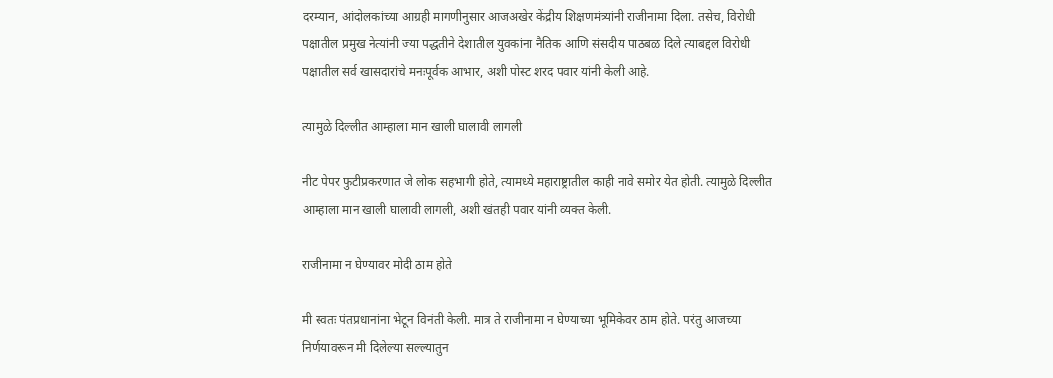दरम्यान, आंदोलकांच्या आग्रही मागणीनुसार आजअखेर केंद्रीय शिक्षणमंत्र्यांनी राजीनामा दिला. तसेच, विरोधी पक्षातील प्रमुख नेत्यांनी ज्या पद्धतीने देशातील युवकांना नैतिक आणि संसदीय पाठबळ दिले त्याबद्दल विरोधी पक्षातील सर्व खासदारांचे मनःपूर्वक आभार, अशी पोस्ट शरद पवार यांनी केली आहे.

त्यामुळे दिल्लीत आम्हाला मान खाली घालावी लागली

नीट पेपर फुटीप्रकरणात जे लोक सहभागी होते, त्यामध्ये महाराष्ट्रातील काही नावे समोर येत होती. त्यामुळे दिल्लीत आम्हाला मान खाली घालावी लागली, अशी खंतही पवार यांनी व्यक्त केली.

राजीनामा न घेण्यावर मोदी ठाम होते

मी स्वतः पंतप्रधानांना भेटून विनंती केली. मात्र ते राजीनामा न घेण्याच्या भूमिकेवर ठाम होते. परंतु आजच्या निर्णयावरून मी दिलेल्या सल्ल्यातुन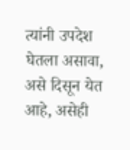त्यांनी उपदेश घेतला असावा, असे दिसून येत आहे, असेही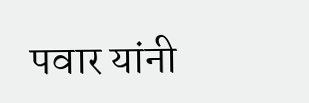पवार यांनी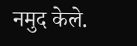नमुद केले.